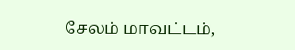சேலம் மாவட்டம்,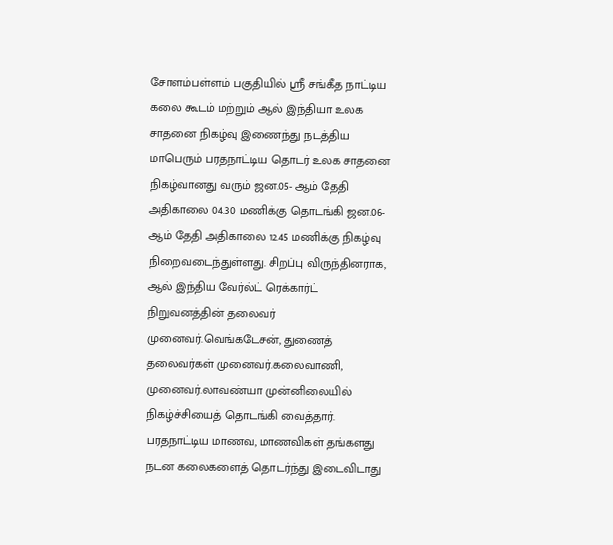சோளம்பள்ளம் பகுதியில் ஸ்ரீ சங்கீத நாட்டிய கலை கூடம் மற்றும் ஆல் இந்தியா உலக சாதனை நிகழ்வு இணைந்து நடத்திய மாபெரும் பரதநாட்டிய தொடர் உலக சாதனை நிகழ்வானது வரும் ஜன.05- ஆம் தேதி அதிகாலை 04.30 மணிக்கு தொடங்கி ஜன.06- ஆம் தேதி அதிகாலை 12.45 மணிக்கு நிகழ்வு நிறைவடைந்துள்ளது. சிறப்பு விருந்தினராக, ஆல் இந்திய வேர்ல்ட் ரெக்கார்ட் நிறுவனத்தின் தலைவர் முனைவர்.வெங்கடேசன், துணைத் தலைவர்கள் முனைவர்.கலைவாணி, முனைவர்.லாவண்யா முன்னிலையில் நிகழ்ச்சியைத் தொடங்கி வைத்தார்.
பரதநாட்டிய மாணவ, மாணவிகள் தங்களது நடன கலைகளைத் தொடர்ந்து இடைவிடாது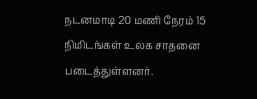நடனமாடி 20 மணி நேரம் 15 நிமிடங்கள் உலக சாதனை படைத்துள்ளனர்.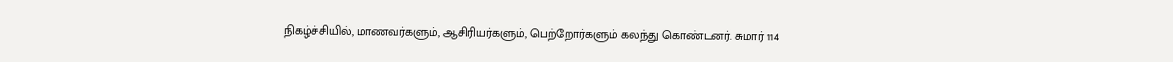நிகழ்ச்சியில், மாணவர்களும், ஆசிரியர்களும், பெற்றோர்களும் கலந்து கொண்டனர். சுமார் 114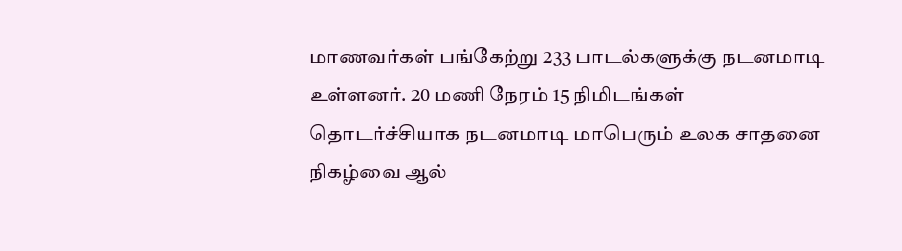மாணவர்கள் பங்கேற்று 233 பாடல்களுக்கு நடனமாடி உள்ளனர். 20 மணி நேரம் 15 நிமிடங்கள் தொடர்ச்சியாக நடனமாடி மாபெரும் உலக சாதனை நிகழ்வை ஆல்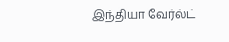இந்தியா வேர்ல்ட்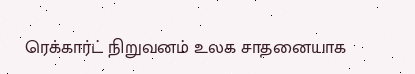ரெக்கார்ட் நிறுவனம் உலக சாதனையாக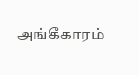அங்கீகாரம்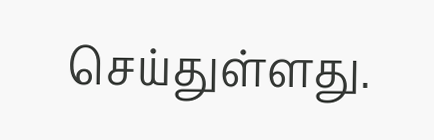செய்துள்ளது.